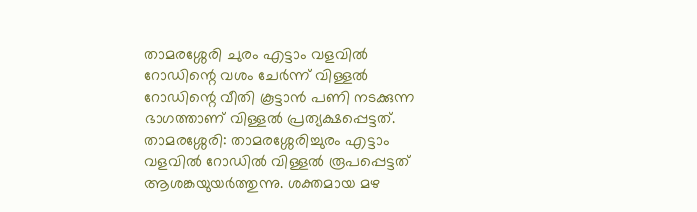താമരശ്ശേരി ചുരം എട്ടാം വളവിൽ റോഡിന്റെ വശം ചേർന്ന് വിള്ളൽ
റോഡിന്റെ വീതി കൂട്ടാൻ പണി നടക്കുന്ന ഭാഗത്താണ് വിള്ളൽ പ്രത്യക്ഷപ്പെട്ടത്.
താമരശ്ശേരി: താമരശ്ശേരിച്ചുരം എട്ടാം വളവിൽ റോഡിൽ വിള്ളൽ രൂപപ്പെട്ടത് ആശങ്കയുയർത്തുന്നു. ശക്തമായ മഴ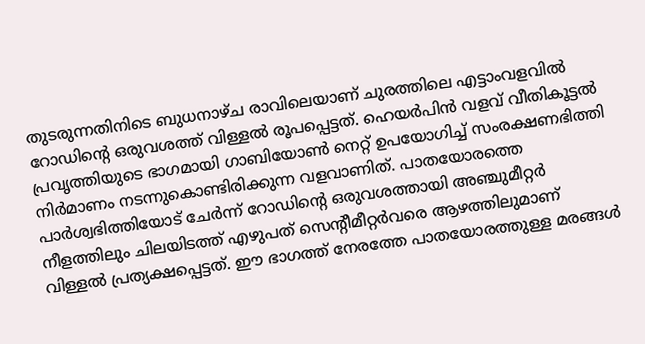തുടരുന്നതിനിടെ ബുധനാഴ്ച രാവിലെയാണ് ചുരത്തിലെ എട്ടാംവളവിൽ റോഡിന്റെ ഒരുവശത്ത് വിള്ളൽ രൂപപ്പെട്ടത്. ഹെയർപിൻ വളവ് വീതികൂട്ടൽ പ്രവൃത്തിയുടെ ഭാഗമായി ഗാബിയോൺ നെറ്റ് ഉപയോഗിച്ച് സംരക്ഷണഭിത്തി നിർമാണം നടന്നുകൊണ്ടിരിക്കുന്ന വളവാണിത്. പാതയോരത്തെ പാർശ്വഭിത്തിയോട് ചേർന്ന് റോഡിന്റെ ഒരുവശത്തായി അഞ്ചുമീറ്റർ നീളത്തിലും ചിലയിടത്ത് എഴുപത് സെന്റീമീറ്റർവരെ ആഴത്തിലുമാണ് വിള്ളൽ പ്രത്യക്ഷപ്പെട്ടത്. ഈ ഭാഗത്ത് നേരത്തേ പാതയോരത്തുള്ള മരങ്ങൾ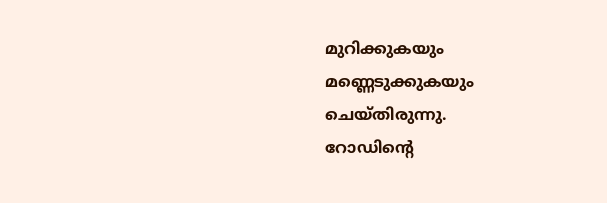മുറിക്കുകയും മണ്ണെടുക്കുകയും ചെയ്തിരുന്നു.
റോഡിന്റെ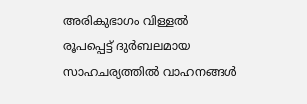അരികുഭാഗം വിള്ളൽ രൂപപ്പെട്ട് ദുർബലമായ സാഹചര്യത്തിൽ വാഹനങ്ങൾ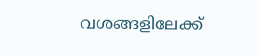വശങ്ങളിലേക്ക്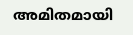അമിതമായി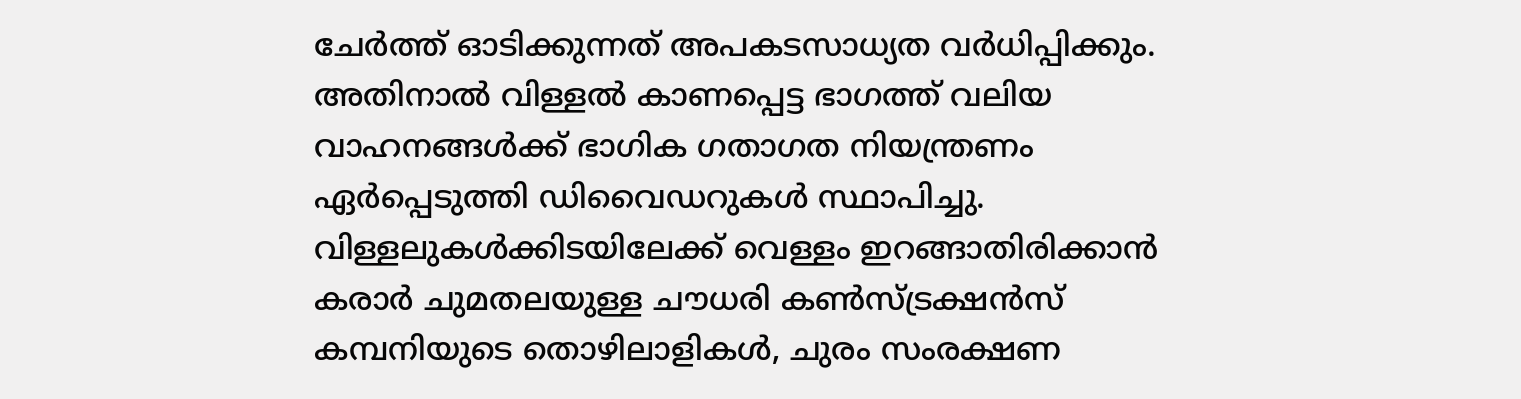ചേർത്ത് ഓടിക്കുന്നത് അപകടസാധ്യത വർധിപ്പിക്കും. അതിനാൽ വിള്ളൽ കാണപ്പെട്ട ഭാഗത്ത് വലിയ വാഹനങ്ങൾക്ക് ഭാഗിക ഗതാഗത നിയന്ത്രണം ഏർപ്പെടുത്തി ഡിവൈഡറുകൾ സ്ഥാപിച്ചു.
വിള്ളലുകൾക്കിടയിലേക്ക് വെള്ളം ഇറങ്ങാതിരിക്കാൻ കരാർ ചുമതലയുള്ള ചൗധരി കൺസ്ട്രക്ഷൻസ് കമ്പനിയുടെ തൊഴിലാളികൾ, ചുരം സംരക്ഷണ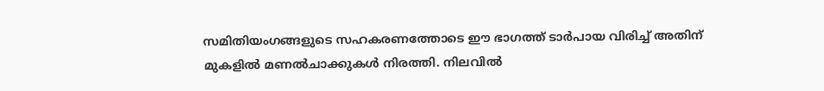സമിതിയംഗങ്ങളുടെ സഹകരണത്തോടെ ഈ ഭാഗത്ത് ടാർപായ വിരിച്ച് അതിന് മുകളിൽ മണൽചാക്കുകൾ നിരത്തി. നിലവിൽ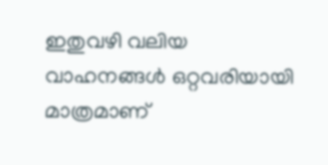ഇതുവഴി വലിയ വാഹനങ്ങൾ ഒറ്റവരിയായി മാത്രമാണ്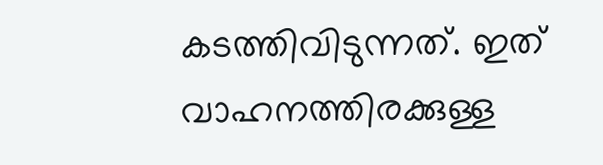കടത്തിവിടുന്നത്. ഇത് വാഹനത്തിരക്കുള്ള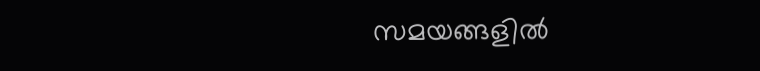സമയങ്ങളിൽ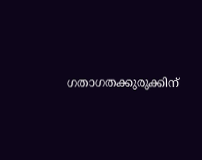ഗതാഗതക്കുരുക്കിന്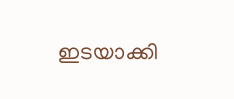ഇടയാക്കി